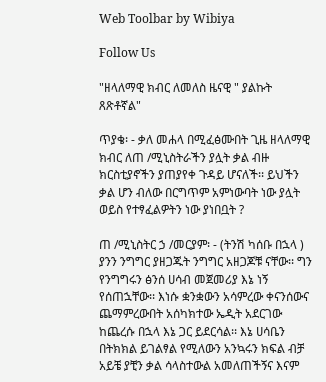Web Toolbar by Wibiya

Follow Us

"ዘላለማዊ ክብር ለመለስ ዜናዊ " ያልኩት ጸጽቶኛል"

ጥያቄ፡ - ቃለ መሐላ በሚፈፅሙበት ጊዜ ዘላለማዊ ክብር ለጠ /ሚኒስትራችን ያሏት ቃል ብዙ ክርስቲያኖችን ያጠያየቀ ጉዳይ ሆናለች፡፡ ይህችን ቃል ሆን ብለው በርግጥም አምነውባት ነው ያሏት ወይስ የተፃፈልዎትን ነው ያነበቧት ?

ጠ /ሚኒስትር ኃ /መርያም፡ - (ትንሽ ካሰቡ በኋላ ) ያንን ንግግር ያዘጋጁት ንግግር አዘጋጆቹ ናቸው፡፡ ግን የንግግሩን ፅንሰ ሀሳብ መጀመሪያ እኔ ነኝ የሰጠኋቸው፡፡ እነሱ ቋንቋውን አሳምረው ቀናንሰውና ጨማምረውበት አሰካክተው ኤዲት አደርገው ከጨረሱ በኋላ እኔ ጋር ይደርሳል፡፡ እኔ ሀሳቤን በትክክል ይገልፃል የሚለውን አንኳሩን ክፍል ብቻ አይቼ ያቺን ቃል ሳላስተውል አመለጠችኝና እናም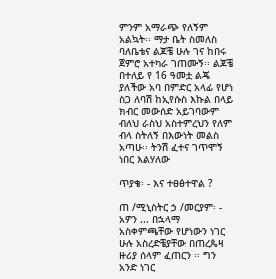ምንም አማራጭ የለኝም አልኳት፡፡ ማታ ቤት ስመለስ ባለቤቴና ልጆቼ ሁሉ ገና ከበሩ ጀምሮ አተካራ ገጠሙኝ፡፡ ልጆቼ በተለይ የ 16 ዓመቷ ልጄ ያለችው አባ በምድር አላፊ የሆነ ስጋ ለባሽ ከኢየሱስ እኩል በላይ ክብር መውሰድ አይገባውም ብለህ ራስህ አስተምረህን የለም ብላ ስትለኝ በእውነት መልስ አጣሁ፡፡ ትንሽ ፈተና ገጥሞኝ ነበር እልሃለው

ጥያቄ፡ - እና ተፀፅተዋል ?

ጠ /ሚኒስትር ኃ /መርያም፡ - አዎን ... በኋላማ አስቀምጫቸው የሆነውን ነገር ሁሉ አስረድቼያቸው በጠረጴዛ ዙሪያ ሰላም ፈጠርን ፡፡ ግን አንድ ነገር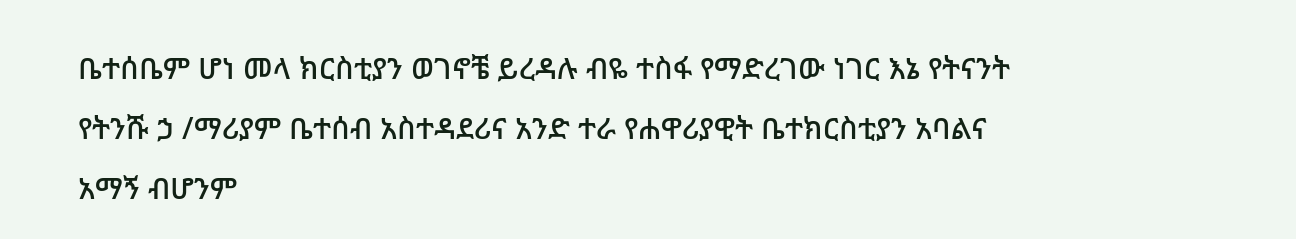ቤተሰቤም ሆነ መላ ክርስቲያን ወገኖቼ ይረዳሉ ብዬ ተስፋ የማድረገው ነገር እኔ የትናንት የትንሹ ኃ /ማሪያም ቤተሰብ አስተዳደሪና አንድ ተራ የሐዋሪያዊት ቤተክርስቲያን አባልና አማኝ ብሆንም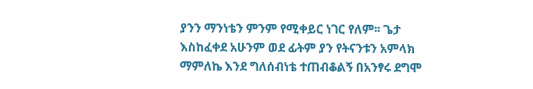ያንን ማንነቴን ምንም የሚቀይር ነገር የለም፡፡ ጌታ እስከፈቀደ አሁንም ወደ ፊትም ያን የትናንቱን አምላክ ማምለኬ እንደ ግለሰብነቴ ተጠብቆልኝ በአንፃሩ ደግሞ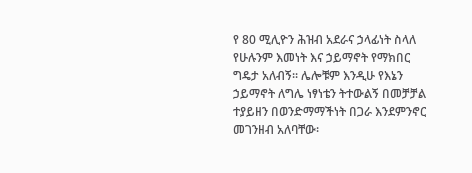የ 80 ሚሊዮን ሕዝብ አደራና ኃላፊነት ስላለ የሁሉንም እመነት እና ኃይማኖት የማክበር ግዴታ አለብኝ፡፡ ሌሎቹም እንዲሁ የእኔን ኃይማኖት ለግሌ ነፃነቴን ትተውልኝ በመቻቻል ተያይዘን በወንድማማችነት በጋራ እንደምንኖር መገንዘብ አለባቸው፡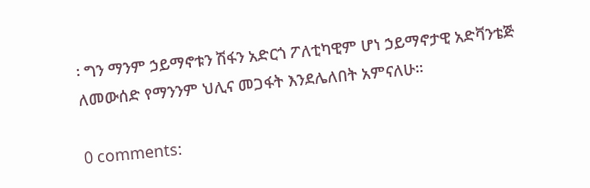፡ ግን ማንም ኃይማኖቱን ሽፋን አድርጎ ፖለቲካዊም ሆነ ኃይማኖታዊ አድቫንቴጅ ለመውሰድ የማንንም ህሊና መጋፋት እንደሌለበት አምናለሁ፡፡

0 comments: